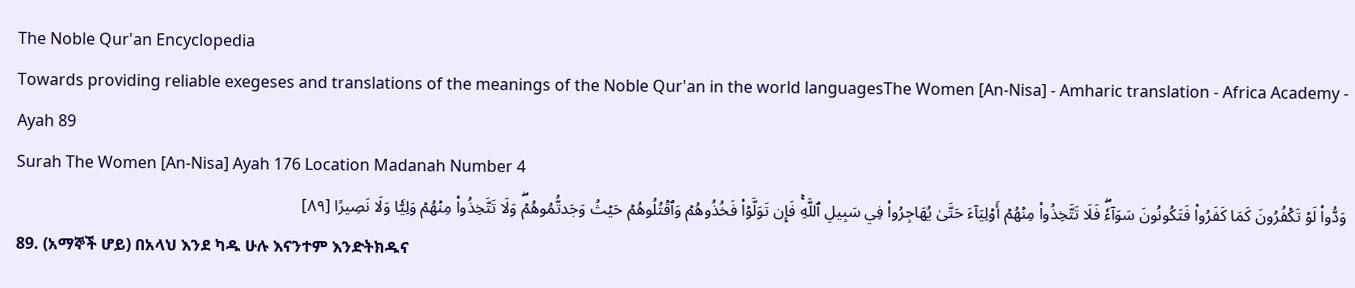The Noble Qur'an Encyclopedia
Towards providing reliable exegeses and translations of the meanings of the Noble Qur'an in the world languagesThe Women [An-Nisa] - Amharic translation - Africa Academy - Ayah 89
Surah The Women [An-Nisa] Ayah 176 Location Madanah Number 4
وَدُّواْ لَوۡ تَكۡفُرُونَ كَمَا كَفَرُواْ فَتَكُونُونَ سَوَآءٗۖ فَلَا تَتَّخِذُواْ مِنۡهُمۡ أَوۡلِيَآءَ حَتَّىٰ يُهَاجِرُواْ فِي سَبِيلِ ٱللَّهِۚ فَإِن تَوَلَّوۡاْ فَخُذُوهُمۡ وَٱقۡتُلُوهُمۡ حَيۡثُ وَجَدتُّمُوهُمۡۖ وَلَا تَتَّخِذُواْ مِنۡهُمۡ وَلِيّٗا وَلَا نَصِيرًا [٨٩]
89. (አማኞች ሆይ) በአላህ እንደ ካዱ ሁሉ እናንተም እንድትክዱና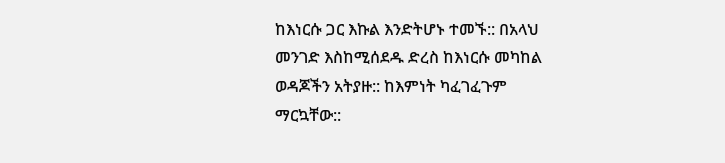ከእነርሱ ጋር እኩል እንድትሆኑ ተመኙ:: በአላህ መንገድ እስከሚሰደዱ ድረስ ከእነርሱ መካከል ወዳጆችን አትያዙ:: ከእምነት ካፈገፈጉም ማርኳቸው::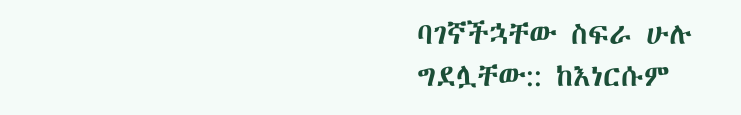ባገኛችኋቸው ስፍራ ሁሉ ግደሏቸው:: ከእነርሱም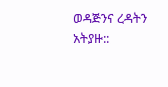ወዳጅንና ረዳትን አትያዙ::